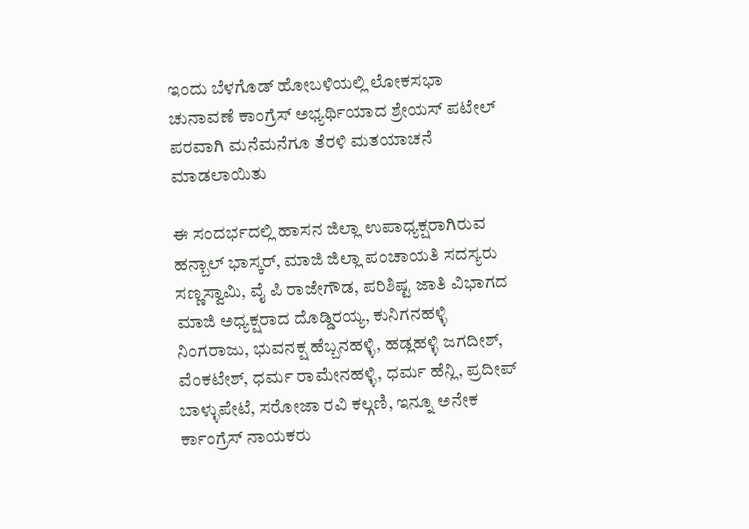ಇಂದು ಬೆಳಗೊಡ್ ಹೋಬಳಿಯಲ್ಲಿ ಲೋಕಸಭಾ ಚುನಾವಣೆ ಕಾಂಗ್ರೆಸ್ ಅಭ್ಯರ್ಥಿಯಾದ ಶ್ರೇಯಸ್ ಪಟೇಲ್ ಪರವಾಗಿ ಮನೆಮನೆಗೂ ತೆರಳಿ ಮತಯಾಚನೆ ಮಾಡಲಾಯಿತು

ಈ ಸಂದರ್ಭದಲ್ಲಿ ಹಾಸನ ಜಿಲ್ಲಾ ಉಪಾಧ್ಯಕ್ಷರಾಗಿರುವ ಹನ್ಬಾಲ್ ಭಾಸ್ಕರ್, ಮಾಜಿ ಜಿಲ್ಲಾ ಪಂಚಾಯತಿ ಸದಸ್ಯರು ಸಣ್ಣಸ್ವಾಮಿ, ವೈ ಪಿ ರಾಜೇಗೌಡ, ಪರಿಶಿಷ್ಟ ಜಾತಿ ವಿಭಾಗದ ಮಾಜಿ ಅಧ್ಯಕ್ಷರಾದ ದೊಡ್ಡಿರಯ್ಯ, ಕುನಿಗನಹಳ್ಳಿ ನಿಂಗರಾಜು, ಭುವನಕ್ಷ ಹೆಬ್ಬನಹಳ್ಳಿ, ಹಡ್ಲಹಳ್ಳಿ ಜಗದೀಶ್, ವೆಂಕಟೇಶ್, ಧರ್ಮ ರಾಮೇನಹಳ್ಳಿ, ಧರ್ಮ ಹೆನ್ಲಿ, ಪ್ರದೀಪ್ ಬಾಳ್ಳುಪೇಟೆ, ಸರೋಜಾ ರವಿ ಕಲ್ಗಣಿ, ಇನ್ನೂ ಅನೇಕ ರ್ಕಾಂಗ್ರೆಸ್ ನಾಯಕರು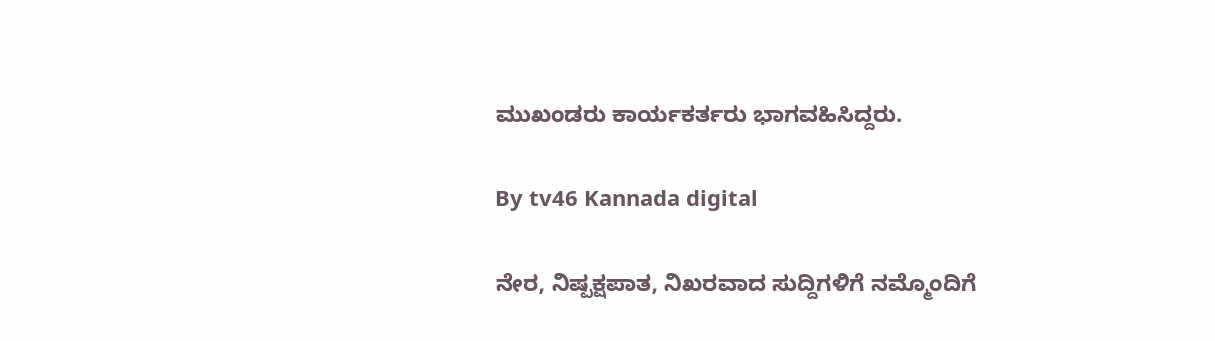ಮುಖಂಡರು ಕಾರ್ಯಕರ್ತರು ಭಾಗವಹಿಸಿದ್ದರು.

By tv46 Kannada digital

ನೇರ, ನಿಷ್ಪಕ್ಷಪಾತ, ನಿಖರವಾದ ಸುದ್ದಿಗಳಿಗೆ ನಮ್ಮೊಂದಿಗೆ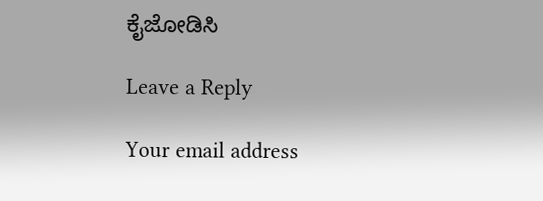ಕೈಜೋಡಿಸಿ

Leave a Reply

Your email address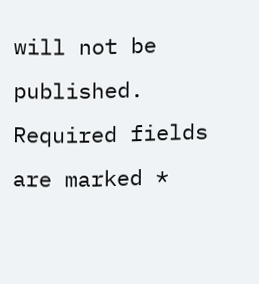will not be published. Required fields are marked *